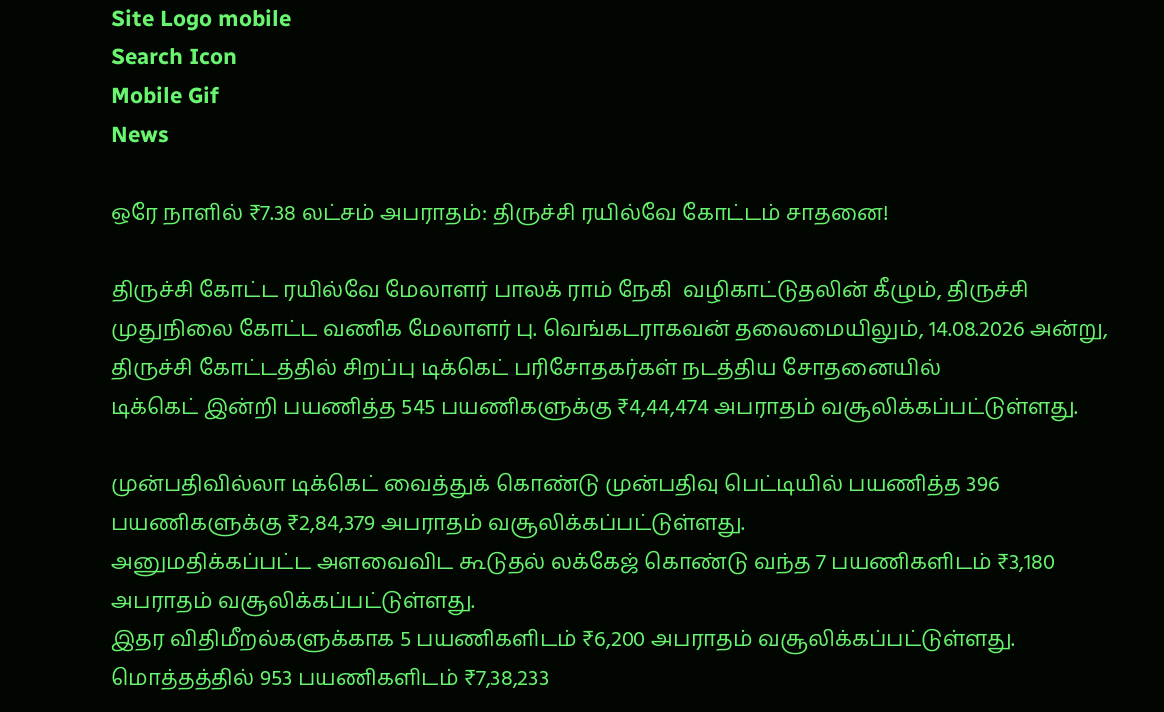Site Logo mobile
Search Icon
Mobile Gif
News

ஒரே நாளில் ₹7.38 லட்சம் அபராதம்: திருச்சி ரயில்வே கோட்டம் சாதனை!

திருச்சி கோட்ட ரயில்வே மேலாளர் பாலக் ராம் நேகி  வழிகாட்டுதலின் கீழும், திருச்சி முதுநிலை கோட்ட வணிக மேலாளர் பு. வெங்கடராகவன் தலைமையிலும், 14.08.2026 அன்று, திருச்சி கோட்டத்தில் சிறப்பு டிக்கெட் பரிசோதகர்கள் நடத்திய சோதனையில்
டிக்கெட் இன்றி பயணித்த 545 பயணிகளுக்கு ₹4,44,474 அபராதம் வசூலிக்கப்பட்டுள்ளது.

முன்பதிவில்லா டிக்கெட் வைத்துக் கொண்டு முன்பதிவு பெட்டியில் பயணித்த 396 பயணிகளுக்கு ₹2,84,379 அபராதம் வசூலிக்கப்பட்டுள்ளது.
அனுமதிக்கப்பட்ட அளவைவிட கூடுதல் லக்கேஜ் கொண்டு வந்த 7 பயணிகளிடம் ₹3,180 அபராதம் வசூலிக்கப்பட்டுள்ளது.
இதர விதிமீறல்களுக்காக 5 பயணிகளிடம் ₹6,200 அபராதம் வசூலிக்கப்பட்டுள்ளது.
மொத்தத்தில் 953 பயணிகளிடம் ₹7,38,233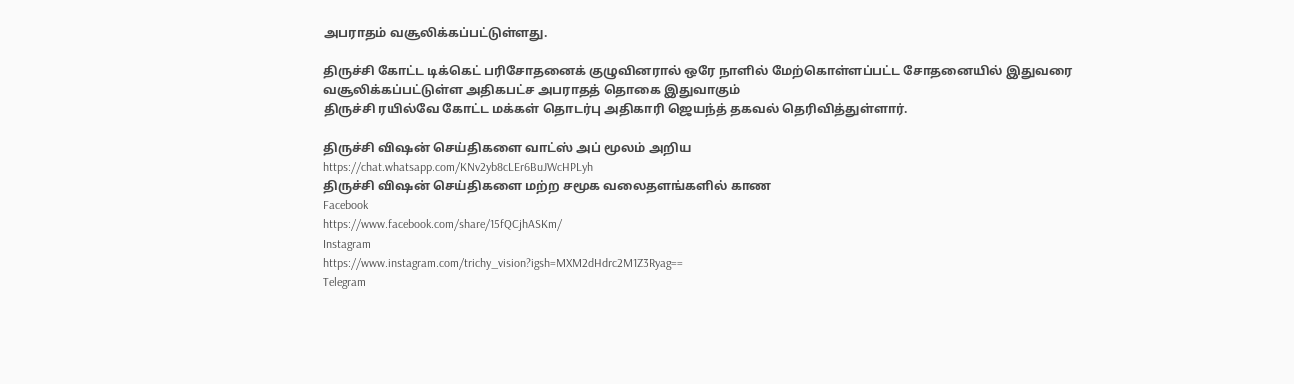அபராதம் வசூலிக்கப்பட்டுள்ளது.

திருச்சி கோட்ட டிக்கெட் பரிசோதனைக் குழுவினரால் ஒரே நாளில் மேற்கொள்ளப்பட்ட சோதனையில் இதுவரை வசூலிக்கப்பட்டுள்ள அதிகபட்ச அபராதத் தொகை இதுவாகும்
திருச்சி ரயில்வே கோட்ட மக்கள் தொடர்பு அதிகாரி ஜெயந்த் தகவல் தெரிவித்துள்ளார்.

திருச்சி விஷன் செய்திகளை வாட்ஸ் அப் மூலம் அறிய
https://chat.whatsapp.com/KNv2yb8cLEr6BuJWcHPLyh
திருச்சி விஷன் செய்திகளை மற்ற சமூக வலைதளங்களில் காண
Facebook
https://www.facebook.com/share/15fQCjhASKm/
Instagram
https://www.instagram.com/trichy_vision?igsh=MXM2dHdrc2M1Z3Ryag==
Telegram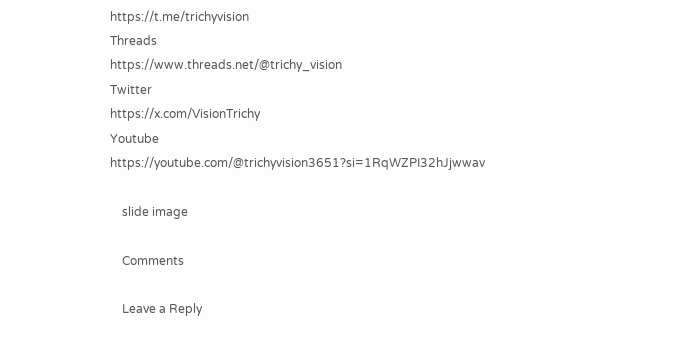https://t.me/trichyvision
Threads
https://www.threads.net/@trichy_vision
Twitter
https://x.com/VisionTrichy
Youtube
https://youtube.com/@trichyvision3651?si=1RqWZPI32hJjwwav

    slide image

    Comments

    Leave a Reply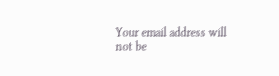Your email address will not be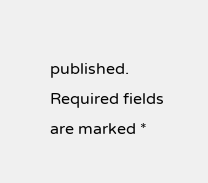published. Required fields are marked *